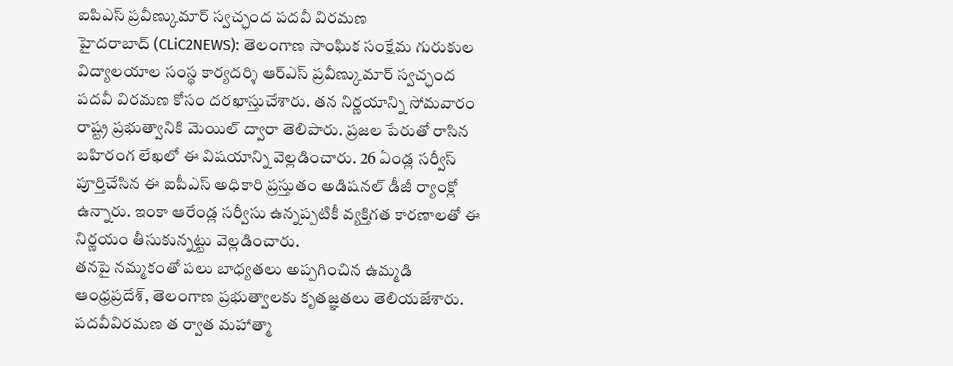ఐపిఎస్ ప్రవీణ్కుమార్ స్వచ్ఛంద పదవీ విరమణ
హైదరాబాద్ (CLiC2NEWS): తెలంగాణ సాంఘిక సంక్షేమ గురుకుల విద్యాలయాల సంస్థ కార్యదర్శి ఆర్ఎస్ ప్రవీణ్కుమార్ స్వచ్ఛంద పదవీ విరమణ కోసం దరఖాస్తుచేశారు. తన నిర్ణయాన్ని సోమవారం రాష్ట్ర ప్రభుత్వానికి మెయిల్ ద్వారా తెలిపారు. ప్రజల పేరుతో రాసిన బహిరంగ లేఖలో ఈ విషయాన్ని వెల్లడించారు. 26 ఏండ్ల సర్వీస్ పూర్తిచేసిన ఈ ఐపీఎస్ అధికారి ప్రస్తుతం అడిషనల్ డీజీ ర్యాంక్లో ఉన్నారు. ఇంకా ఆరేండ్ల సర్వీసు ఉన్నప్పటికీ వ్యక్తిగత కారణాలతో ఈ నిర్ణయం తీసుకున్నట్టు వెల్లడించారు.
తనపై నమ్మకంతో పలు బాధ్యతలు అప్పగించిన ఉమ్మడి ఆంధ్రప్రదేశ్, తెలంగాణ ప్రభుత్వాలకు కృతజ్ఞతలు తెలియజేశారు. పదవీవిరమణ త ర్వాత మహాత్మా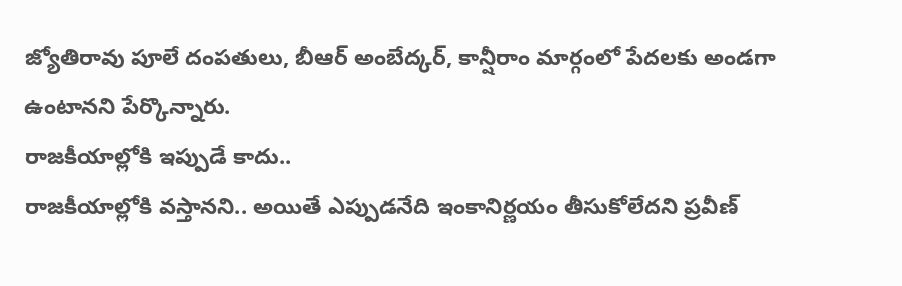జ్యోతిరావు పూలే దంపతులు, బీఆర్ అంబేద్కర్, కాన్షీరాం మార్గంలో పేదలకు అండగా ఉంటానని పేర్కొన్నారు.
రాజకీయాల్లోకి ఇప్పుడే కాదు..
రాజకీయాల్లోకి వస్తానని.. అయితే ఎప్పుడనేది ఇంకానిర్ణయం తీసుకోలేదని ప్రవీణ్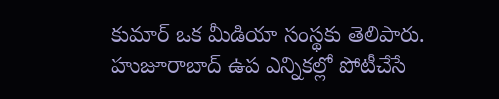కుమార్ ఒక మీడియా సంస్థకు తెలిపారు. హుజూరాబాద్ ఉప ఎన్నికల్లో పోటీచేసే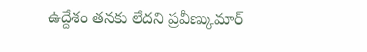ఉద్దేశం తనకు లేదని ప్రవీణ్కుమార్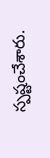స్పష్టంచేశారు.